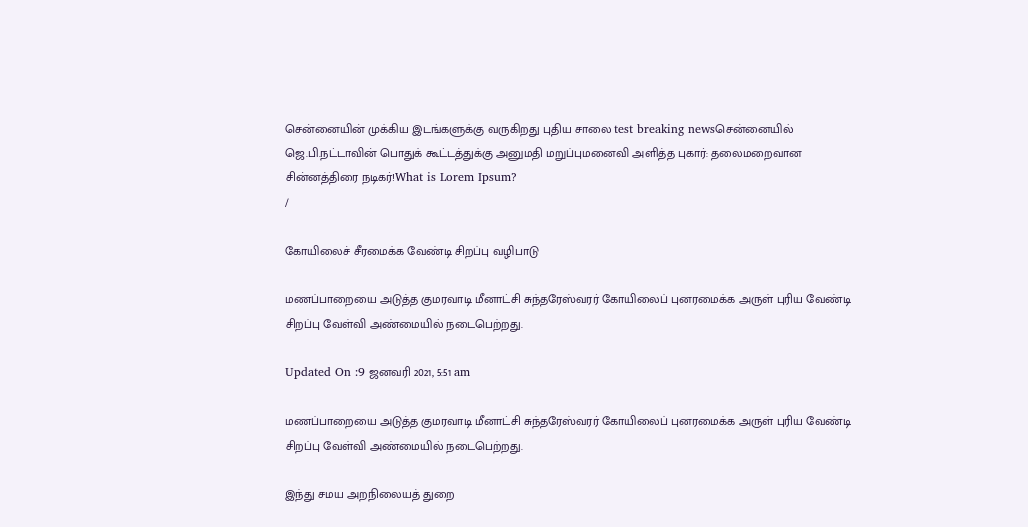சென்னையின் முக்கிய இடங்களுக்கு வருகிறது புதிய சாலை test breaking newsசென்னையில் ஜெ.பி.நட்டாவின் பொதுக் கூட்டத்துக்கு அனுமதி மறுப்புமனைவி அளித்த புகார்: தலைமறைவான சின்னத்திரை நடிகர்!What is Lorem Ipsum?
/

கோயிலைச் சீரமைக்க வேண்டி சிறப்பு வழிபாடு

மணப்பாறையை அடுத்த குமரவாடி மீனாட்சி சுந்தரேஸ்வரர் கோயிலைப் புனரமைக்க அருள் புரிய வேண்டி சிறப்பு வேள்வி அண்மையில் நடைபெற்றது.

Updated On :9 ஜனவரி 2021, 5:51 am

மணப்பாறையை அடுத்த குமரவாடி மீனாட்சி சுந்தரேஸ்வரர் கோயிலைப் புனரமைக்க அருள் புரிய வேண்டி சிறப்பு வேள்வி அண்மையில் நடைபெற்றது.

இந்து சமய அறநிலையத் துறை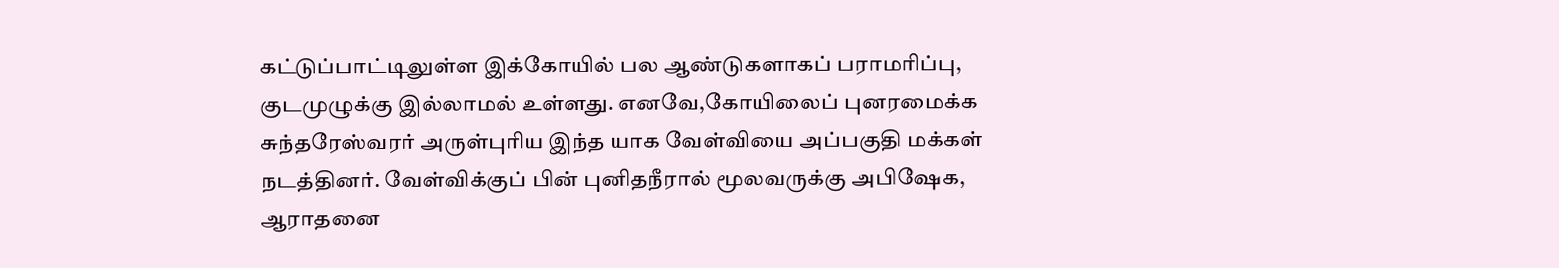கட்டுப்பாட்டிலுள்ள இக்கோயில் பல ஆண்டுகளாகப் பராமரிப்பு, குடமுழுக்கு இல்லாமல் உள்ளது. எனவே,கோயிலைப் புனரமைக்க சுந்தரேஸ்வரர் அருள்புரிய இந்த யாக வேள்வியை அப்பகுதி மக்கள் நடத்தினர். வேள்விக்குப் பின் புனிதநீரால் மூலவருக்கு அபிஷேக, ஆராதனை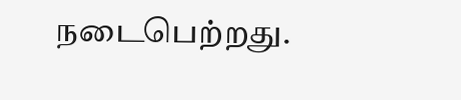நடைபெற்றது.